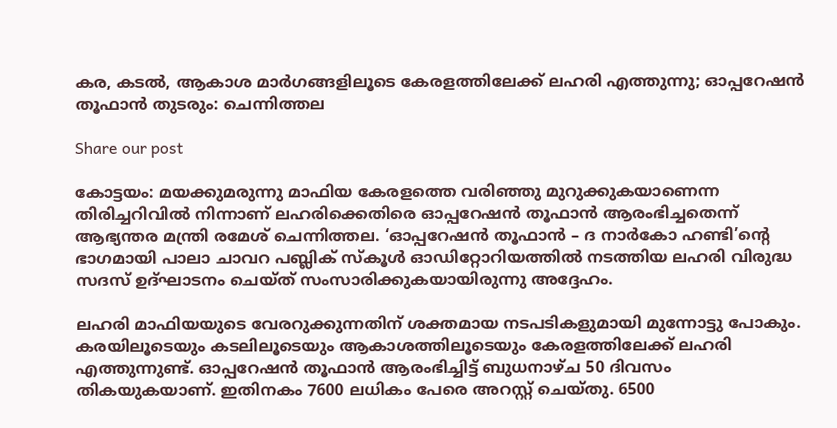കര, കടൽ, ആകാശ മാർഗങ്ങളിലൂടെ കേരളത്തിലേക്ക് ലഹരി എത്തുന്നു; ഓപ്പറേഷൻ തൂഫാൻ തുടരും: ചെന്നിത്തല

Share our post

കോട്ടയം: മയക്കുമരുന്നു മാഫിയ കേരളത്തെ വരിഞ്ഞു മുറുക്കുകയാണെന്ന തിരിച്ചറിവിൽ നിന്നാണ് ലഹരിക്കെതിരെ ഓപ്പറേഷൻ തൂഫാൻ ആരംഭിച്ചതെന്ന് ആഭ്യന്തര മന്ത്രി രമേശ് ചെന്നിത്തല. ‘ഓപ്പറേഷൻ തൂഫാൻ – ദ നാർകോ ഹണ്ടി’ന്റെ ഭാഗമായി പാലാ ചാവറ പബ്ലിക് സ്‌കൂൾ ഓഡിറ്റോറിയത്തിൽ നടത്തിയ ലഹരി വിരുദ്ധ സദസ് ഉദ്ഘാടനം ചെയ്ത് സംസാരിക്കുകയായിരുന്നു അദ്ദേഹം.

ലഹരി മാഫിയയുടെ വേരറുക്കുന്നതിന് ശക്തമായ നടപടികളുമായി മുന്നോട്ടു പോകും. കരയിലൂടെയും കടലിലൂടെയും ആകാശത്തിലൂടെയും കേരളത്തിലേക്ക് ലഹരി എത്തുന്നുണ്ട്. ഓപ്പറേഷൻ തൂഫാൻ ആരംഭിച്ചിട്ട് ബുധനാഴ്ച 50 ദിവസം തികയുകയാണ്. ഇതിനകം 7600 ലധികം പേരെ അറസ്റ്റ് ചെയ്തു. 6500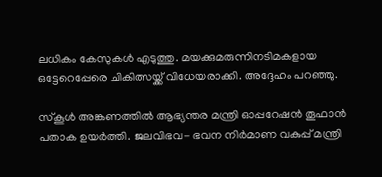ലധികം കേസുകൾ എടുത്തു. മയക്കുമരുന്നിനടിമകളായ ഒട്ടേറെപ്പേരെ ചികിത്സയ്ക്ക് വിധേയരാക്കി. അദ്ദേഹം പറഞ്ഞു.

സ്‌കൂൾ അങ്കണത്തിൽ ആഭ്യന്തര മന്ത്രി ഓപ്പറേഷൻ തൂഫാൻ പതാക ഉയർത്തി. ജലവിഭവ- ഭവന നിർമാണ വകുപ്പ് മന്ത്രി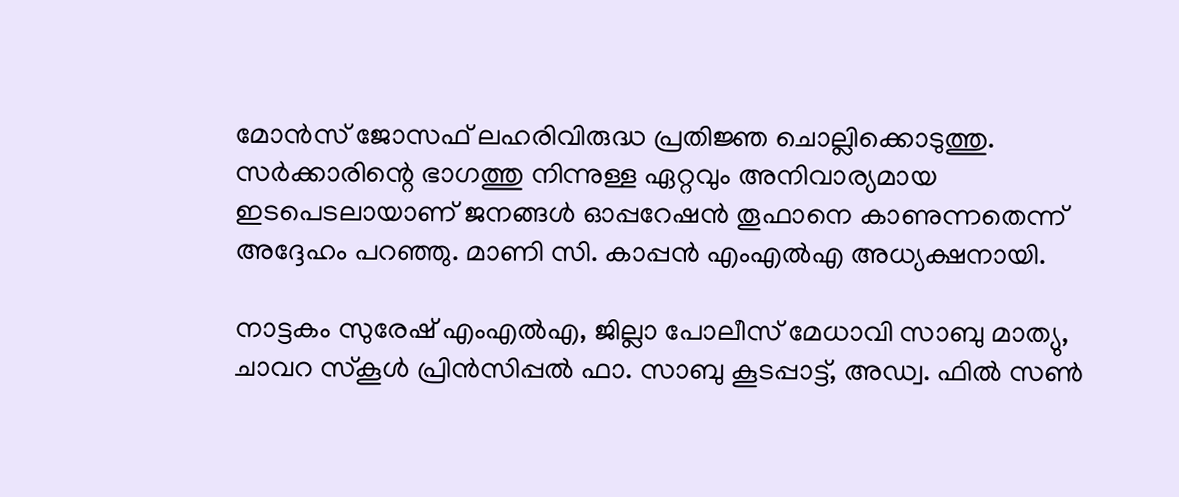മോൻസ് ജോസഫ് ലഹരിവിരുദ്ധ പ്രതിജ്ഞ ചൊല്ലിക്കൊടുത്തു. സർക്കാരിന്റെ ഭാഗത്തു നിന്നുള്ള ഏറ്റവും അനിവാര്യമായ ഇടപെടലായാണ് ജനങ്ങൾ ഓപ്പറേഷൻ തൂഫാനെ കാണുന്നതെന്ന് അദ്ദേഹം പറഞ്ഞു. മാണി സി. കാപ്പൻ എംഎൽഎ അധ്യക്ഷനായി.

നാട്ടകം സുരേഷ് എംഎൽഎ, ജില്ലാ പോലീസ് മേധാവി സാബു മാത്യു, ചാവറ സ്‌കൂൾ പ്രിൻസിപ്പൽ ഫാ. സാബു കൂടപ്പാട്ട്, അഡ്വ. ഫിൽ സൺ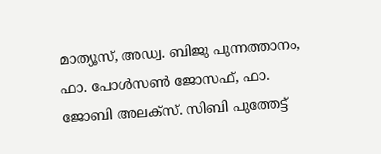മാത്യൂസ്, അഡ്വ. ബിജു പുന്നത്താനം, ഫാ. പോൾസൺ ജോസഫ്, ഫാ. ജോബി അലക്‌സ്. സിബി പുത്തേട്ട്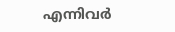എന്നിവർ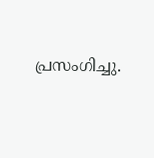പ്രസംഗിച്ചു.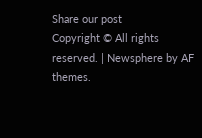Share our post
Copyright © All rights reserved. | Newsphere by AF themes.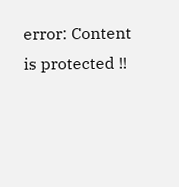error: Content is protected !!